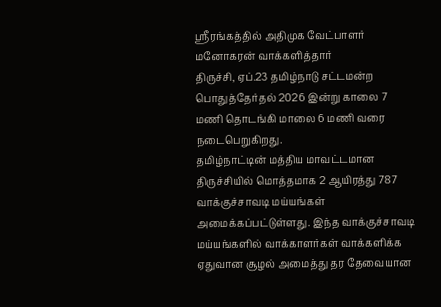ஸ்ரீரங்கத்தில் அதிமுக வேட்பாளர் மனோகரன் வாக்களித்தார்
திருச்சி, ஏப்.23 தமிழ்நாடு சட்டமன்ற பொதுத்தேர்தல் 2026 இன்று காலை 7 மணி தொடங்கி மாலை 6 மணி வரை நடைபெறுகிறது.
தமிழ்நாட்டின் மத்திய மாவட்டமான திருச்சியில் மொத்தமாக 2 ஆயிரத்து 787 வாக்குச்சாவடி மய்யங்கள் அமைக்கப்பட்டுள்ளது. இந்த வாக்குச்சாவடி மய்யங்களில் வாக்காளர்கள் வாக்களிக்க ஏதுவான சூழல் அமைத்து தர தேவையான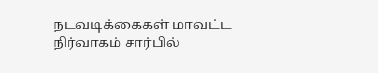நடவடிக்கைகள் மாவட்ட நிர்வாகம் சார்பில்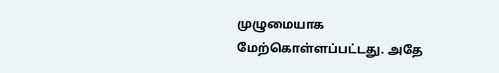முழுமையாக மேற்கொள்ளப்பட்டது. அதே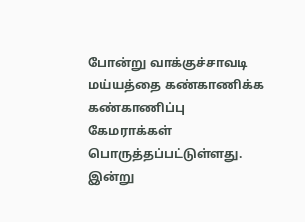போன்று வாக்குச்சாவடி மய்யத்தை கண்காணிக்க கண்காணிப்பு கேமராக்கள் பொருத்தப்பட்டுள்ளது.
இன்று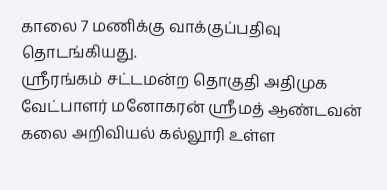காலை 7 மணிக்கு வாக்குப்பதிவு தொடங்கியது.
ஸ்ரீரங்கம் சட்டமன்ற தொகுதி அதிமுக வேட்பாளர் மனோகரன் ஸ்ரீமத் ஆண்டவன் கலை அறிவியல் கல்லூரி உள்ள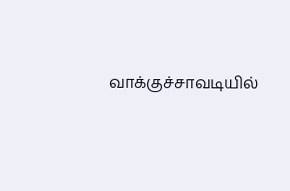வாக்குச்சாவடியில்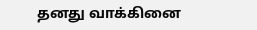தனது வாக்கினை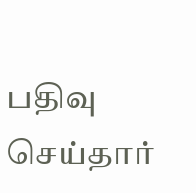பதிவு செய்தார்